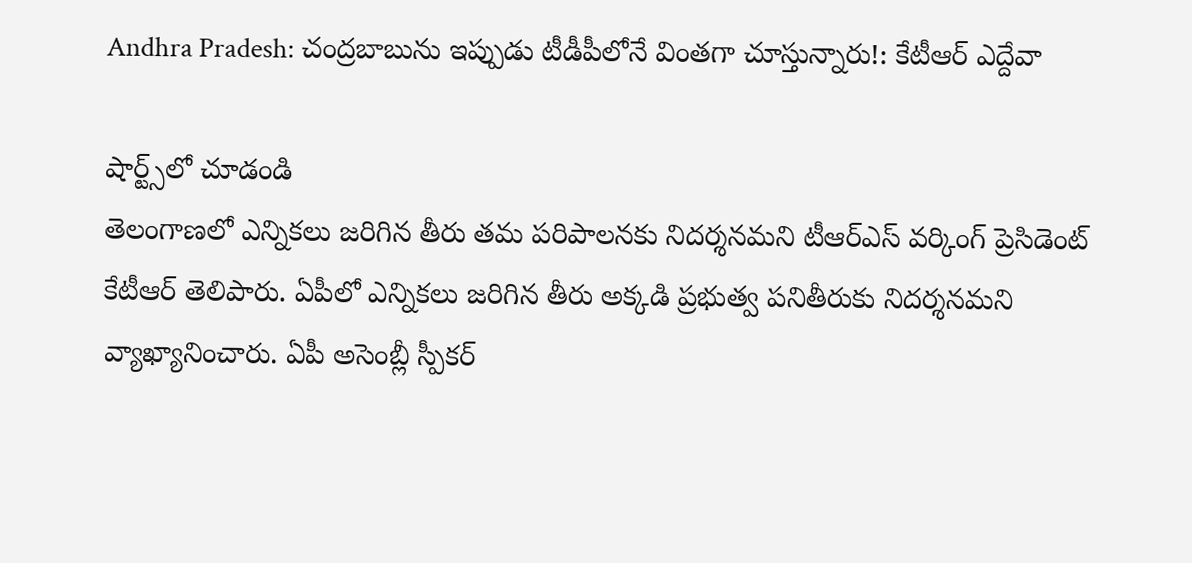Andhra Pradesh: చంద్రబాబును ఇప్పుడు టీడీపీలోనే వింతగా చూస్తున్నారు!: కేటీఆర్ ఎద్దేవా

షార్ట్స్‌లో చూడండి
తెలంగాణలో ఎన్నికలు జరిగిన తీరు తమ పరిపాలనకు నిదర్శనమని టీఆర్ఎస్ వర్కింగ్ ప్రెసిడెంట్ కేటీఆర్ తెలిపారు. ఏపీలో ఎన్నికలు జరిగిన తీరు అక్కడి ప్రభుత్వ పనితీరుకు నిదర్శనమని వ్యాఖ్యానించారు. ఏపీ అసెంబ్లీ స్పీకర్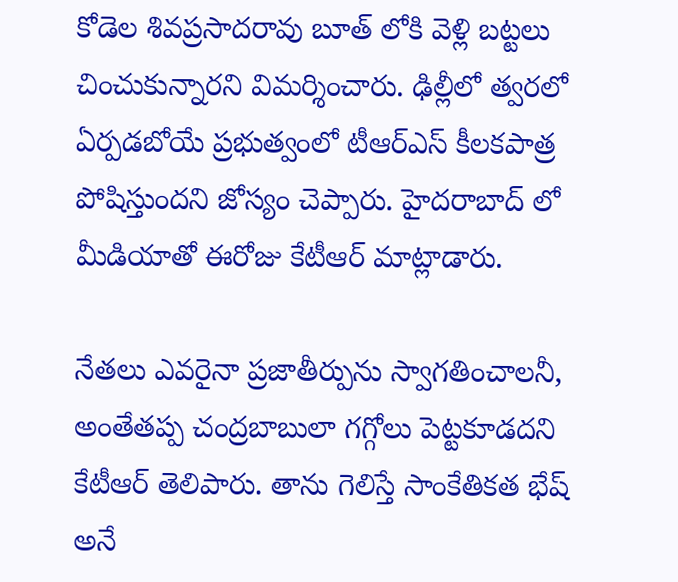కోడెల శివప్రసాదరావు బూత్ లోకి వెళ్లి బట్టలు చించుకున్నారని విమర్శించారు. ఢిల్లీలో త్వరలో ఏర్పడబోయే ప్రభుత్వంలో టీఆర్ఎస్ కీలకపాత్ర పోషిస్తుందని జోస్యం చెప్పారు. హైదరాబాద్ లో మీడియాతో ఈరోజు కేటీఆర్ మాట్లాడారు.

నేతలు ఎవరైనా ప్రజాతీర్పును స్వాగతించాలనీ, అంతేతప్ప చంద్రబాబులా గగ్గోలు పెట్టకూడదని కేటీఆర్ తెలిపారు. తాను గెలిస్తే సాంకేతికత భేష్ అనే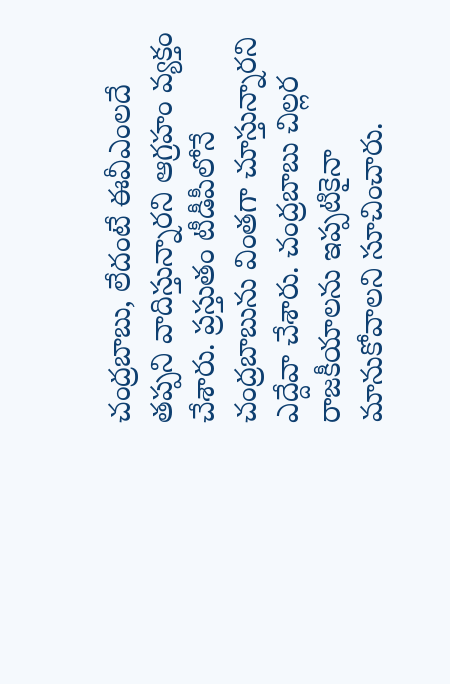చంద్రబాబు, లేదంటే ఈవీఎంలదే తప్పని వాదిస్తున్నారని ఆగ్రహం వ్యక్తం చేశారు. ప్రస్తుతం టీడీపీలోనే చంద్రబాబును వింతగా చూస్తున్నారని ఎద్దేవా చేశారు. చంద్రబాబు చిల్లర రాజకీయాలను ఇప్పటికైనా మానుకోవాలని సూచించారు.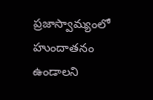ప్రజాస్వామ్యంలో హుందాతనం ఉండాలని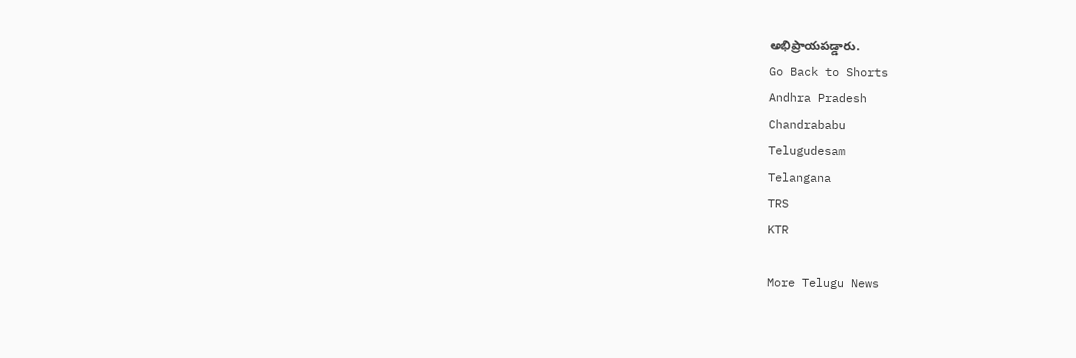అభిప్రాయపడ్డారు.
Go Back to Shorts
Andhra Pradesh
Chandrababu
Telugudesam
Telangana
TRS
KTR

More Telugu News